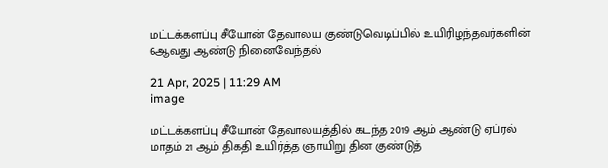மட்டக்களப்பு சீயோன் தேவாலய குண்டுவெடிப்பில் உயிரிழந்தவர்களின் 6ஆவது ஆண்டு நினைவேந்தல்

21 Apr, 2025 | 11:29 AM
image

மட்டக்களப்பு சீயோன் தேவாலயத்தில் கடந்த 2019 ஆம் ஆண்டு ஏப்ரல் மாதம் 21 ஆம் திகதி உயிர்த்த ஞாயிறு தின குண்டுத்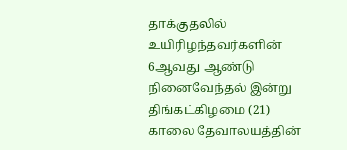தாக்குதலில் உயிரிழந்தவர்களின் 6ஆவது ஆண்டு நினைவேந்தல் இன்று திங்கட்கிழமை (21) காலை தேவாலயத்தின்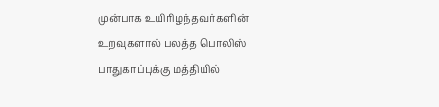முன்பாக உயிரிழந்தவர்களின் உறவுகளால் பலத்த பொலிஸ் பாதுகாப்புக்கு மத்தியில்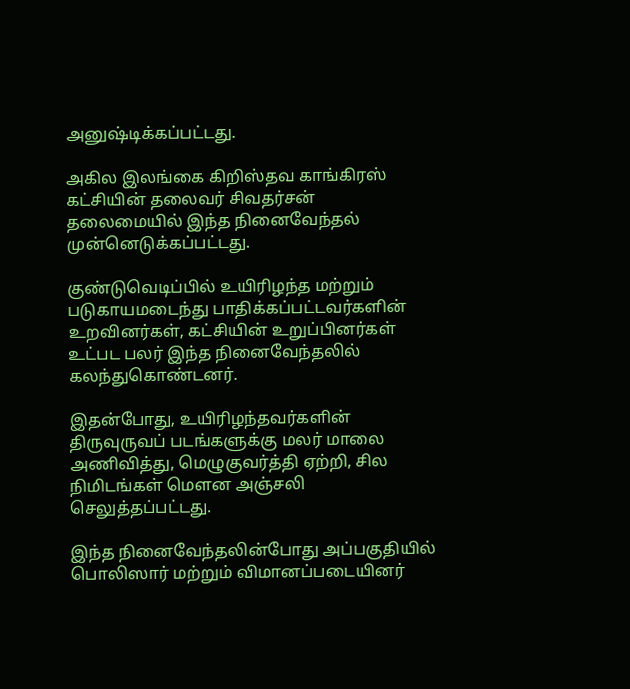அனுஷ்டிக்கப்பட்டது.

அகில இலங்கை கிறிஸ்தவ காங்கிரஸ் கட்சியின் தலைவர் சிவதர்சன் தலைமையில் இந்த நினைவேந்தல் முன்னெடுக்கப்பட்டது.

குண்டுவெடிப்பில் உயிரிழந்த மற்றும் படுகாயமடைந்து பாதிக்கப்பட்டவர்களின் உறவினர்கள், கட்சியின் உறுப்பினர்கள் உட்பட பலர் இந்த நினைவேந்தலில் கலந்துகொண்டனர்.

இதன்போது, உயிரிழந்தவர்களின் திருவுருவப் படங்களுக்கு மலர் மாலை அணிவித்து, மெழுகுவர்த்தி ஏற்றி, சில நிமிடங்கள் மௌன அஞ்சலி செலுத்தப்பட்டது.

இந்த நினைவேந்தலின்போது அப்பகுதியில் பொலிஸார் மற்றும் விமானப்படையினர்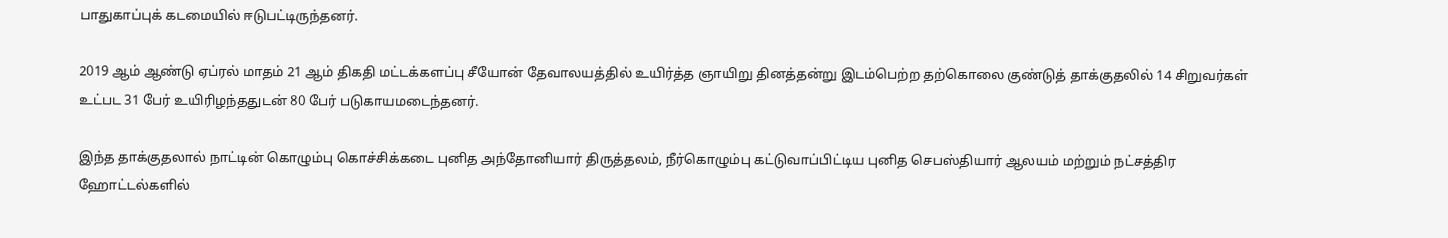பாதுகாப்புக் கடமையில் ஈடுபட்டிருந்தனர்.

2019 ஆம் ஆண்டு ஏப்ரல் மாதம் 21 ஆம் திகதி மட்டக்களப்பு சீயோன் தேவாலயத்தில் உயிர்த்த ஞாயிறு தினத்தன்று இடம்பெற்ற தற்கொலை குண்டுத் தாக்குதலில் 14 சிறுவர்கள் உட்பட 31 பேர் உயிரிழந்ததுடன் 80 பேர் படுகாயமடைந்தனர்.

இந்த தாக்குதலால் நாட்டின் கொழும்பு கொச்சிக்கடை புனித அந்தோனியார் திருத்தலம், நீர்கொழும்பு கட்டுவாப்பிட்டிய புனித செபஸ்தியார் ஆலயம் மற்றும் நட்சத்திர ஹோட்டல்களில்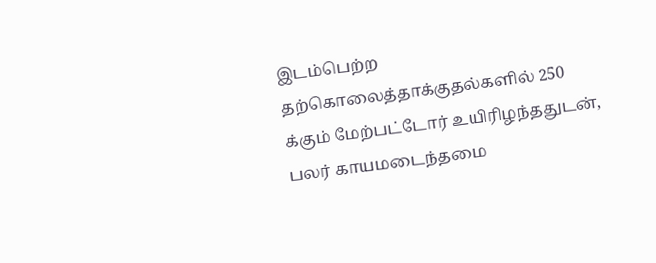இடம்பெற்ற தற்கொலைத்தாக்குதல்களில் 250 க்கும் மேற்பட்டோர் உயிரிழந்ததுடன், பலர் காயமடைந்தமை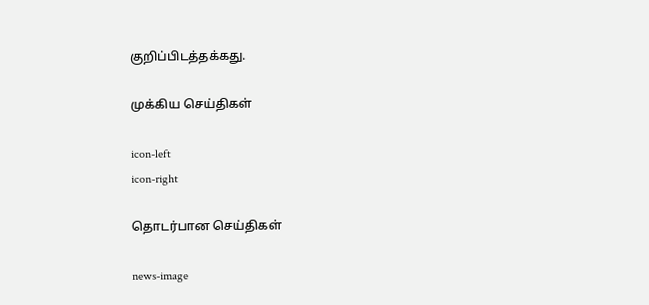குறிப்பிடத்தக்கது.

முக்கிய செய்திகள்

icon-left
icon-right

தொடர்பான செய்திகள்

news-image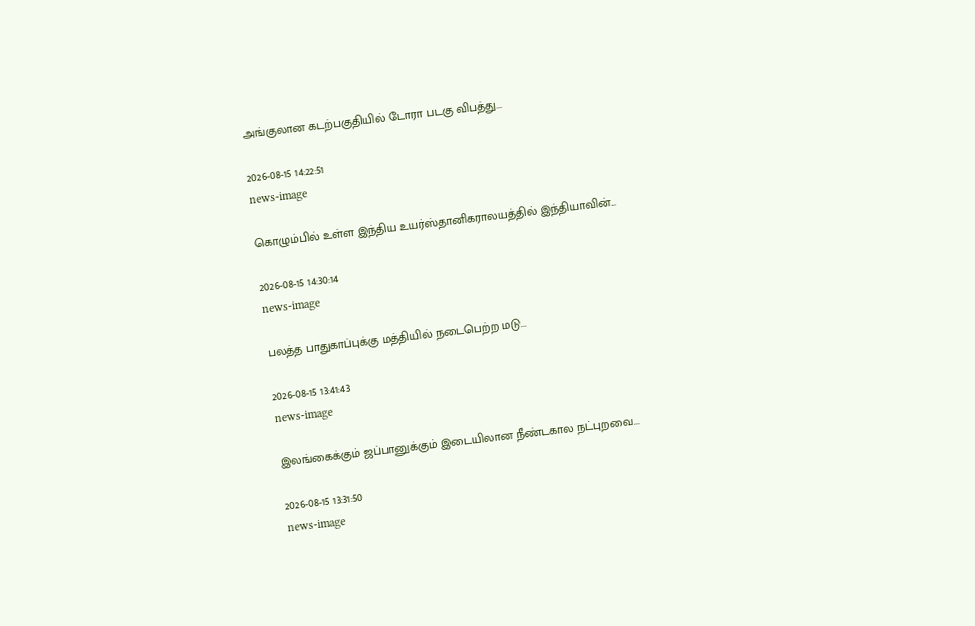அங்குலான கடற்பகுதியில் டோரா படகு விபத்து...

2026-08-15 14:22:51
news-image

கொழும்பில் உள்ள இந்திய உயர்ஸ்தானிகராலயத்தில் இந்தியாவின்...

2026-08-15 14:30:14
news-image

பலத்த பாதுகாப்புக்கு மத்தியில் நடைபெற்ற மடு...

2026-08-15 13:41:43
news-image

இலங்கைக்கும் ஜப்பானுக்கும் இடையிலான நீண்டகால நட்புறவை...

2026-08-15 13:31:50
news-image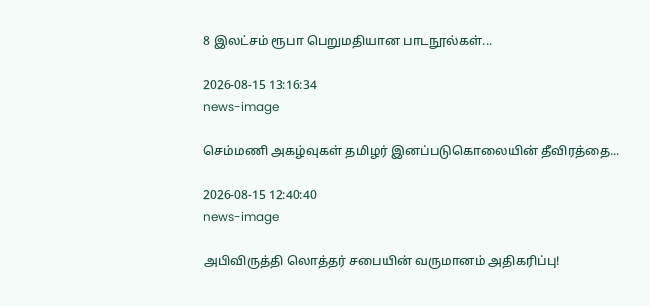8 இலட்சம் ரூபா பெறுமதியான பாடநூல்கள்...

2026-08-15 13:16:34
news-image

செம்மணி அகழ்வுகள் தமிழர் இனப்படுகொலையின் தீவிரத்தை...

2026-08-15 12:40:40
news-image

அபிவிருத்தி லொத்தர் சபையின் வருமானம் அதிகரிப்பு!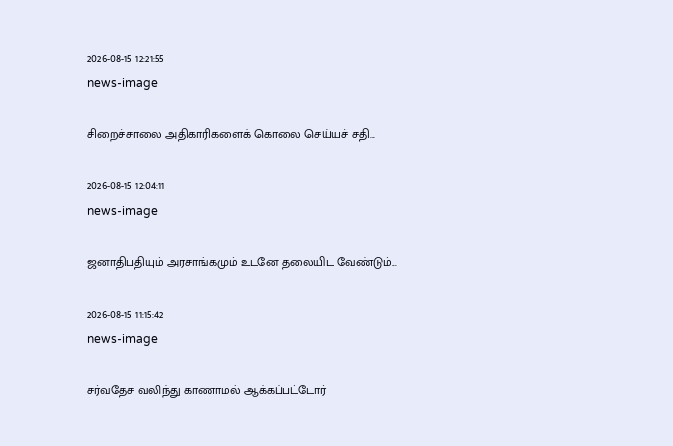2026-08-15 12:21:55
news-image

சிறைச்சாலை அதிகாரிகளைக் கொலை செய்யச் சதி...

2026-08-15 12:04:11
news-image

ஜனாதிபதியும் அரசாங்கமும் உடனே தலையிட வேண்டும்...

2026-08-15 11:15:42
news-image

சர்வதேச வலிந்து காணாமல் ஆக்கப்பட்டோர்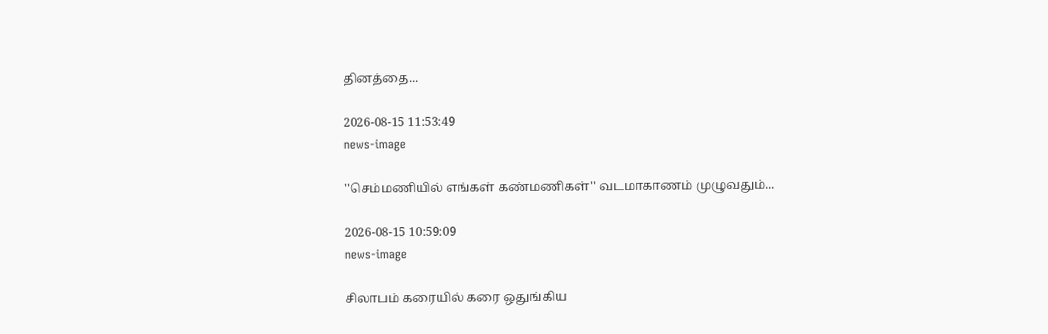தினத்தை...

2026-08-15 11:53:49
news-image

''செம்மணியில் எங்கள் கண்மணிகள்'' வடமாகாணம் முழுவதும்...

2026-08-15 10:59:09
news-image

சிலாபம் கரையில் கரை ஒதுங்கிய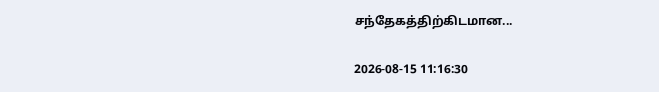சந்தேகத்திற்கிடமான...

2026-08-15 11:16:30